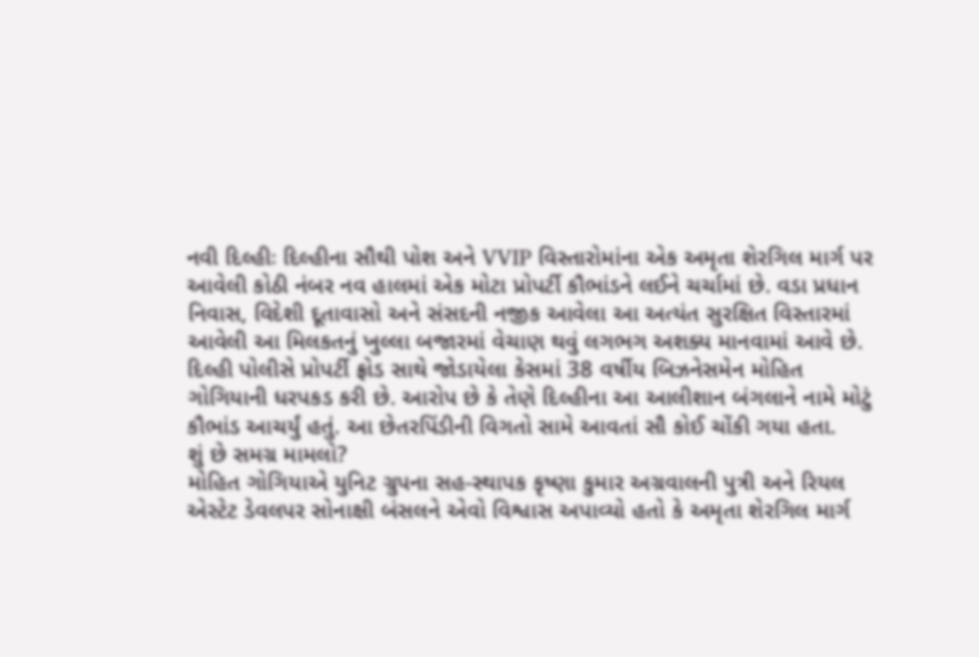નવી દિલ્હીઃ દિલ્હીના સૌથી પોશ અને VVIP વિસ્તારોમાંના એક અમૃતા શેરગિલ માર્ગ પર આવેલી કોઠી નંબર નવ હાલમાં એક મોટા પ્રોપર્ટી કૌભાંડને લઈને ચર્ચામાં છે. વડા પ્રધાન નિવાસ, વિદેશી દૂતાવાસો અને સંસદની નજીક આવેલા આ અત્યંત સુરક્ષિત વિસ્તારમાં આવેલી આ મિલકતનું ખુલ્લા બજારમાં વેચાણ થવું લગભગ અશક્ય માનવામાં આવે છે.
દિલ્હી પોલીસે પ્રોપર્ટી ફ્રોડ સાથે જોડાયેલા કેસમાં 38 વર્ષીય બિઝનેસમેન મોહિત ગોગિયાની ધરપકડ કરી છે. આરોપ છે કે તેણે દિલ્હીના આ આલીશાન બંગલાને નામે મોટું કૌભાંડ આચર્યું હતું. આ છેતરપિંડીની વિગતો સામે આવતાં સૌ કોઈ ચોંકી ગયા હતા.
શું છે સમગ્ર મામલો?
મોહિત ગોગિયાએ યુનિટ ગ્રુપના સહ-સ્થાપક કૃષ્ણા કુમાર અગ્રવાલની પુત્રી અને રિયલ એસ્ટેટ ડેવલપર સોનાક્ષી બંસલને એવો વિશ્વાસ અપાવ્યો હતો કે અમૃતા શેરગિલ માર્ગ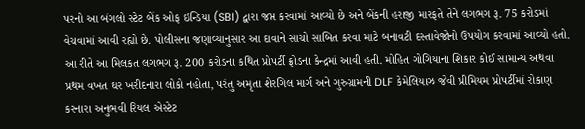પરનો આ બંગલો સ્ટેટ બેંક ઓફ ઇન્ડિયા (SBI) દ્વારા જપ્ત કરવામાં આવ્યો છે અને બેંકની હરાજી મારફતે તેને લગભગ રૂ. 75 કરોડમાં વેચવામાં આવી રહ્યો છે. પોલીસના જણાવ્યાનુસાર આ દાવાને સાચો સાબિત કરવા માટે બનાવટી દસ્તાવેજોનો ઉપયોગ કરવામાં આવ્યો હતો. આ રીતે આ મિલકત લગભગ રૂ. 200 કરોડના કથિત પ્રોપર્ટી ફ્રોડના કેન્દ્રમાં આવી હતી. મોહિત ગોગિયાના શિકાર કોઈ સામાન્ય અથવા પ્રથમ વખત ઘર ખરીદનારા લોકો નહોતા, પરંતુ અમૃતા શેરગિલ માર્ગ અને ગુરુગ્રામની DLF કેમેલિયાઝ જેવી પ્રીમિયમ પ્રોપર્ટીમાં રોકાણ કરનારા અનુભવી રિયલ એસ્ટેટ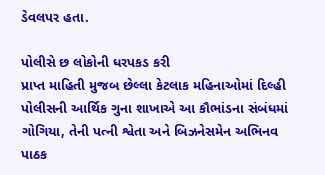ડેવલપર હતા.

પોલીસે છ લોકોની ધરપકડ કરી
પ્રાપ્ત માહિતી મુજબ છેલ્લા કેટલાક મહિનાઓમાં દિલ્હી પોલીસની આર્થિક ગુના શાખાએ આ કૌભાંડના સંબંધમાં ગોગિયા, તેની પત્ની શ્વેતા અને બિઝનેસમેન અભિનવ પાઠક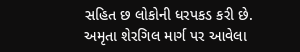સહિત છ લોકોની ધરપકડ કરી છે. અમૃતા શેરગિલ માર્ગ પર આવેલા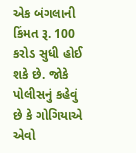એક બંગલાની કિંમત રૂ. 100 કરોડ સુધી હોઈ શકે છે. જોકે પોલીસનું કહેવું છે કે ગોગિયાએ એવો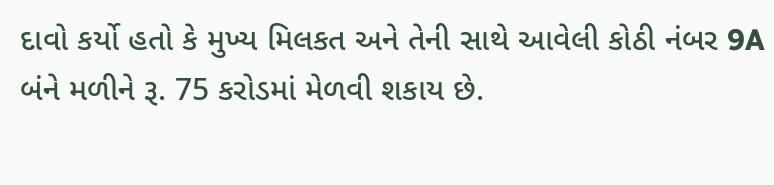દાવો કર્યો હતો કે મુખ્ય મિલકત અને તેની સાથે આવેલી કોઠી નંબર 9A બંને મળીને રૂ. 75 કરોડમાં મેળવી શકાય છે.